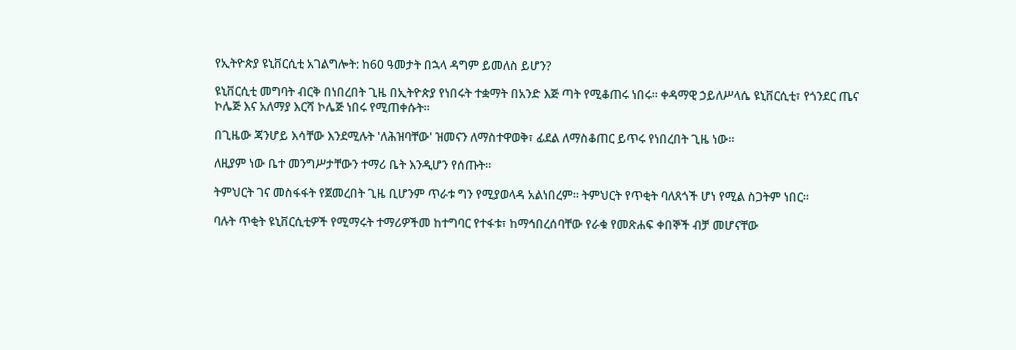የኢትዮጵያ ዩኒቨርሲቲ አገልግሎት: ከ60 ዓመታት በኋላ ዳግም ይመለስ ይሆን?

ዩኒቨርሲቲ መግባት ብርቅ በነበረበት ጊዜ በኢትዮጵያ የነበሩት ተቋማት በአንድ እጅ ጣት የሚቆጠሩ ነበሩ። ቀዳማዊ ኃይለሥላሴ ዩኒቨርሲቲ፣ የጎንደር ጤና ኮሌጅ እና አለማያ እርሻ ኮሌጅ ነበሩ የሚጠቀሱት።

በጊዜው ጃንሆይ እሳቸው እንደሚሉት 'ለሕዝባቸው' ዝመናን ለማስተዋወቅ፣ ፊደል ለማስቆጠር ይጥሩ የነበረበት ጊዜ ነው።

ለዚያም ነው ቤተ መንግሥታቸውን ተማሪ ቤት እንዲሆን የሰጡት።

ትምህርት ገና መስፋፋት የጀመረበት ጊዜ ቢሆንም ጥራቱ ግን የሚያወላዳ አልነበረም። ትምህርት የጥቂት ባለጸጎች ሆነ የሚል ስጋትም ነበር።

ባሉት ጥቂት ዩኒቨርሲቲዎች የሚማሩት ተማሪዎችመ ከተግባር የተፋቱ፣ ከማኅበረሰባቸው የራቁ የመጽሐፍ ቀበኞች ብቻ መሆናቸው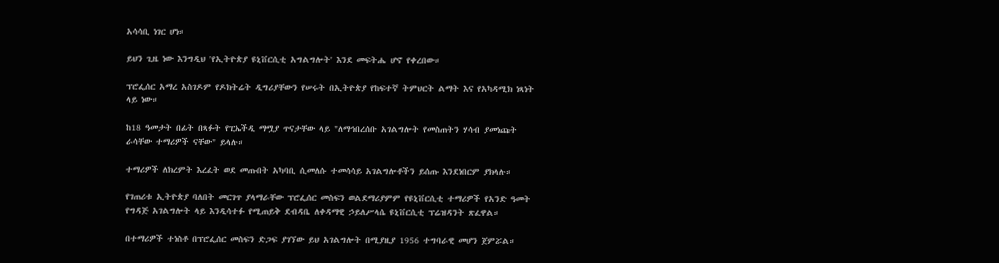አሳሳቢ ነገር ሆነ።

ይህን ጊዜ ነው እንግዲህ 'የኢትዮጵያ ዩኒቨርሲቲ አግልግሎት' እንደ መፍትሔ ሆኖ የቀረበው።

ፕሮፌሰር አማረ አስገዶም የዶክትሬት ዲግሪያቸውን የሠሩት በኢትዮጵያ የከፍተኛ ትምህርት ልማት እና የአካዳሚክ ነጻነት ላይ ነው።

ከ18 ዓመታት በፊት በጻፉት የፒኤችዲ ማሟያ ጥናታቸው ላይ "ለማኅበረሰቡ አገልግሎት የመስጠትን ሃሳብ ያመነጩት ራሳቸው ተማሪዎች ናቸው" ይላሉ።

ተማሪዎች ለክረምት እረፈት ወደ መጡበት አካባቢ ሲመለሱ ተመሳሳይ አገልግሎቶችን ይሰጡ እንደነበርም ያክላሉ።

የገጠሪቱ ኢትዮጵያ ባለበት መርገጥ ያላማራቸው ፕሮፌሰር መስፍን ወልደማሪያምም የዩኒቨርሲቲ ተማሪዎች የአንድ ዓመት የግዳጅ አገልግሎት ላይ እንዲሳተፉ የሚጠይቅ ደብዳቤ ለቀዳማዊ ኃይለሥላሴ ዩኒቨርሲቲ ፕሬዝዳንት ጽፈዋል።

በተማሪዎች ተነስቶ በፕሮፌሰር መስፍን ድጋፍ ያገኘው ይህ አገልግሎት በሚያዚያ 1956 ተግባራዊ መሆን ጀምሯል።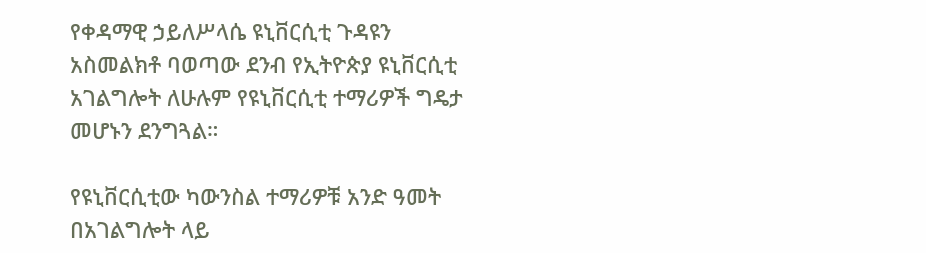የቀዳማዊ ኃይለሥላሴ ዩኒቨርሲቲ ጉዳዩን አስመልክቶ ባወጣው ደንብ የኢትዮጵያ ዩኒቨርሲቲ አገልግሎት ለሁሉም የዩኒቨርሲቲ ተማሪዎች ግዴታ መሆኑን ደንግጓል።

የዩኒቨርሲቲው ካውንስል ተማሪዎቹ አንድ ዓመት በአገልግሎት ላይ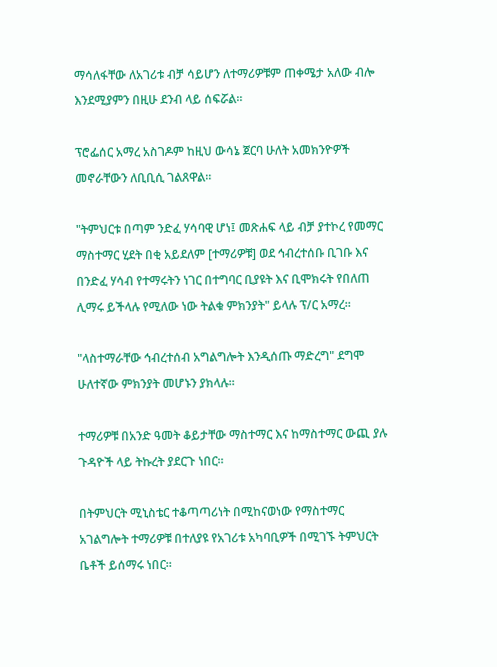ማሳለፋቸው ለአገሪቱ ብቻ ሳይሆን ለተማሪዎቹም ጠቀሜታ አለው ብሎ እንደሚያምን በዚሁ ደንብ ላይ ሰፍሯል።

ፕሮፌሰር አማረ አስገዶም ከዚህ ውሳኔ ጀርባ ሁለት አመክንዮዎች መኖራቸውን ለቢቢሲ ገልጸዋል።

"ትምህርቱ በጣም ንድፈ ሃሳባዊ ሆነ፤ መጽሐፍ ላይ ብቻ ያተኮረ የመማር ማስተማር ሂደት በቂ አይደለም [ተማሪዎቹ] ወደ ኅብረተሰቡ ቢገቡ እና በንድፈ ሃሳብ የተማሩትን ነገር በተግባር ቢያዩት እና ቢሞክሩት የበለጠ ሊማሩ ይችላሉ የሚለው ነው ትልቁ ምክንያት" ይላሉ ፕ/ር አማረ።

"ላስተማራቸው ኅብረተሰብ አግልግሎት እንዲሰጡ ማድረግ" ደግሞ ሁለተኛው ምክንያት መሆኑን ያክላሉ።

ተማሪዎቹ በአንድ ዓመት ቆይታቸው ማስተማር እና ከማስተማር ውጪ ያሉ ጉዳዮች ላይ ትኩረት ያደርጉ ነበር።

በትምህርት ሚኒስቴር ተቆጣጣሪነት በሚከናወነው የማስተማር አገልግሎት ተማሪዎቹ በተለያዩ የአገሪቱ አካባቢዎች በሚገኙ ትምህርት ቤቶች ይሰማሩ ነበር።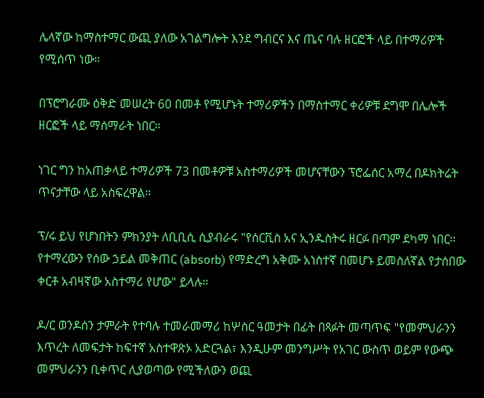ሌላኛው ከማስተማር ውጪ ያለው አገልግሎት እንደ ግብርና እና ጤና ባሉ ዘርፎች ላይ በተማሪዎች የሚሰጥ ነው።

በፕሮግራሙ ዕቅድ መሠረት 60 በመቶ የሚሆኑት ተማሪዎችን በማስተማር ቀሪዎቹ ደግሞ በሌሎች ዘርፎች ላይ ማሰማራት ነበር።

ነገር ግን ከአጠቃላይ ተማሪዎች 73 በመቶዎቹ አስተማሪዎች መሆናቸውን ፕሮፌሰር አማረ በዶክትሬት ጥናታቸው ላይ አስፍረዋል።

ፕ/ሩ ይህ የሆነበትን ምክንያት ለቢቢሲ ሲያብራሩ "የሰርቪስ አና ኢንዱስትሩ ዘርፉ በጣም ደካማ ነበር። የተማረውን የሰው ኃይል መቅጠር (absorb) የማድረግ አቅሙ አነስተኛ በመሆኑ ይመስለኛል የታሰበው ቀርቶ አብዛኛው አስተማሪ የሆው" ይላሉ።

ዶ/ር ወንዶሰን ታምራት የተባሉ ተመራመማሪ ከሦስር ዓመታት በፊት በጻፉት መጣጥፍ "የመምህራንን እጥረት ለመፍታት ከፍተኛ አስተዋጽኦ አድርጓል፣ እንዲሁም መንግሥት የአገር ውስጥ ወይም የውጭ መምህራንን ቢቀጥር ሊያወጣው የሚችለውን ወጪ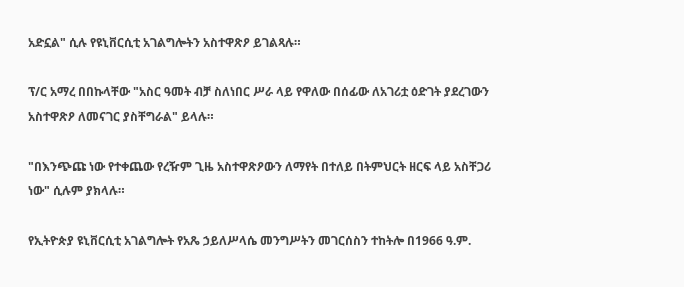አድኗል" ሲሉ የዩኒቨርሲቲ አገልግሎትን አስተዋጽዖ ይገልጻሉ።

ፕ/ር አማረ በበኩላቸው "አስር ዓመት ብቻ ስለነበር ሥራ ላይ የዋለው በሰፊው ለአገሪቷ ዕድገት ያደረገውን አስተዋጽዖ ለመናገር ያስቸግራል" ይላሉ።

"በእንጭጩ ነው የተቀጨው የረዥም ጊዜ አስተዋጽዖውን ለማየት በተለይ በትምህርት ዘርፍ ላይ አስቸጋሪ ነው" ሲሉም ያክላሉ።

የኢትዮጵያ ዩኒቨርሲቲ አገልግሎት የአጼ ኃይለሥላሴ መንግሥትን መገርሰስን ተከትሎ በ1966 ዓ.ም.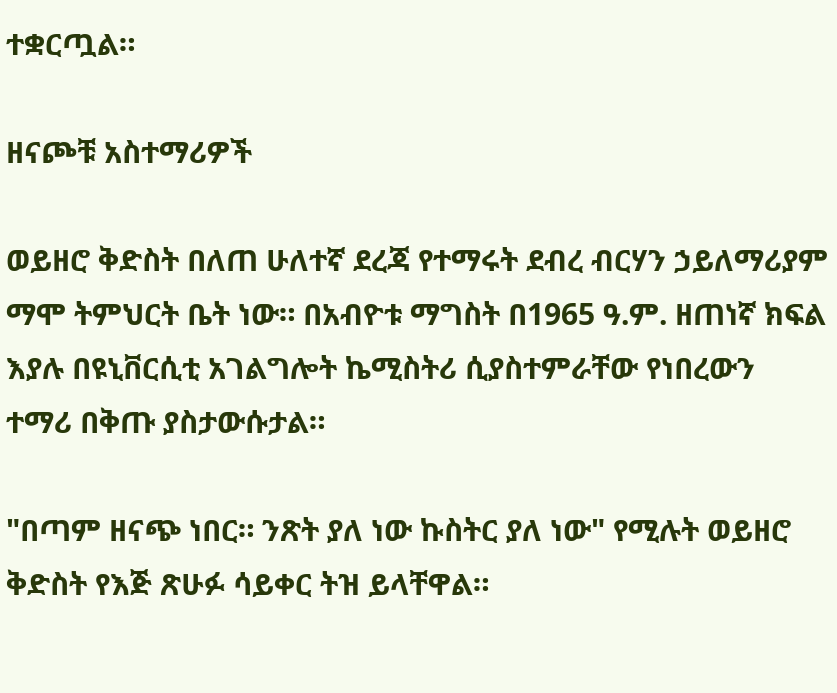ተቋርጧል።

ዘናጮቹ አስተማሪዎች

ወይዘሮ ቅድስት በለጠ ሁለተኛ ደረጃ የተማሩት ደብረ ብርሃን ኃይለማሪያም ማሞ ትምህርት ቤት ነው። በአብዮቱ ማግስት በ1965 ዓ.ም. ዘጠነኛ ክፍል እያሉ በዩኒቨርሲቲ አገልግሎት ኬሚስትሪ ሲያስተምራቸው የነበረውን ተማሪ በቅጡ ያስታውሱታል።

"በጣም ዘናጭ ነበር። ንጽት ያለ ነው ኩስትር ያለ ነው" የሚሉት ወይዘሮ ቅድስት የእጅ ጽሁፉ ሳይቀር ትዝ ይላቸዋል።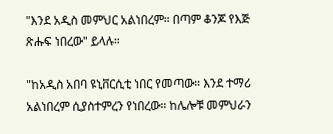"እንደ አዲስ መምህር አልነበረም። በጣም ቆንጆ የእጅ ጽሑፍ ነበረው" ይላሉ።

"ከአዲስ አበባ ዩኒቨርሲቲ ነበር የመጣው። እንደ ተማሪ አልነበረም ሲያስተምረን የነበረው። ከሌሎቹ መምህራን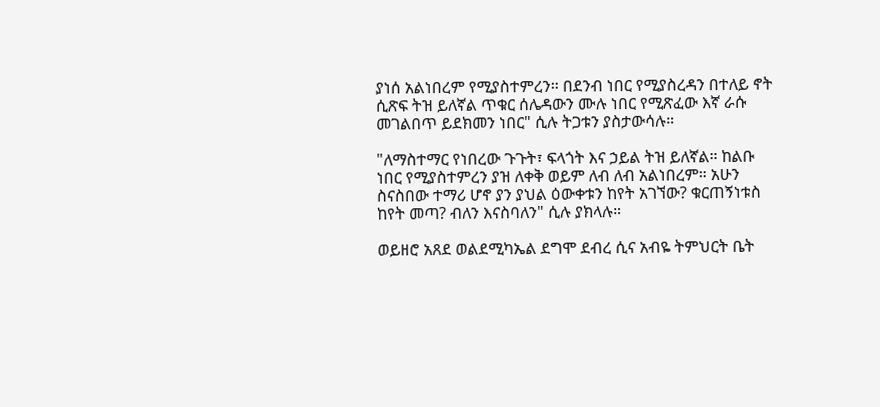ያነሰ አልነበረም የሚያስተምረን። በደንብ ነበር የሚያስረዳን በተለይ ኖት ሲጽፍ ትዝ ይለኛል ጥቁር ሰሌዳውን ሙሉ ነበር የሚጽፈው እኛ ራሱ መገልበጥ ይደክመን ነበር" ሲሉ ትጋቱን ያስታውሳሉ።

"ለማስተማር የነበረው ጉጉት፣ ፍላጎት እና ኃይል ትዝ ይለኛል። ከልቡ ነበር የሚያስተምረን ያዝ ለቀቅ ወይም ለብ ለብ አልነበረም። አሁን ስናስበው ተማሪ ሆኖ ያን ያህል ዕውቀቱን ከየት አገኘው? ቁርጠኝነቱስ ከየት መጣ? ብለን እናስባለን" ሲሉ ያክላሉ።

ወይዘሮ አጸደ ወልደሚካኤል ደግሞ ደብረ ሲና አብዬ ትምህርት ቤት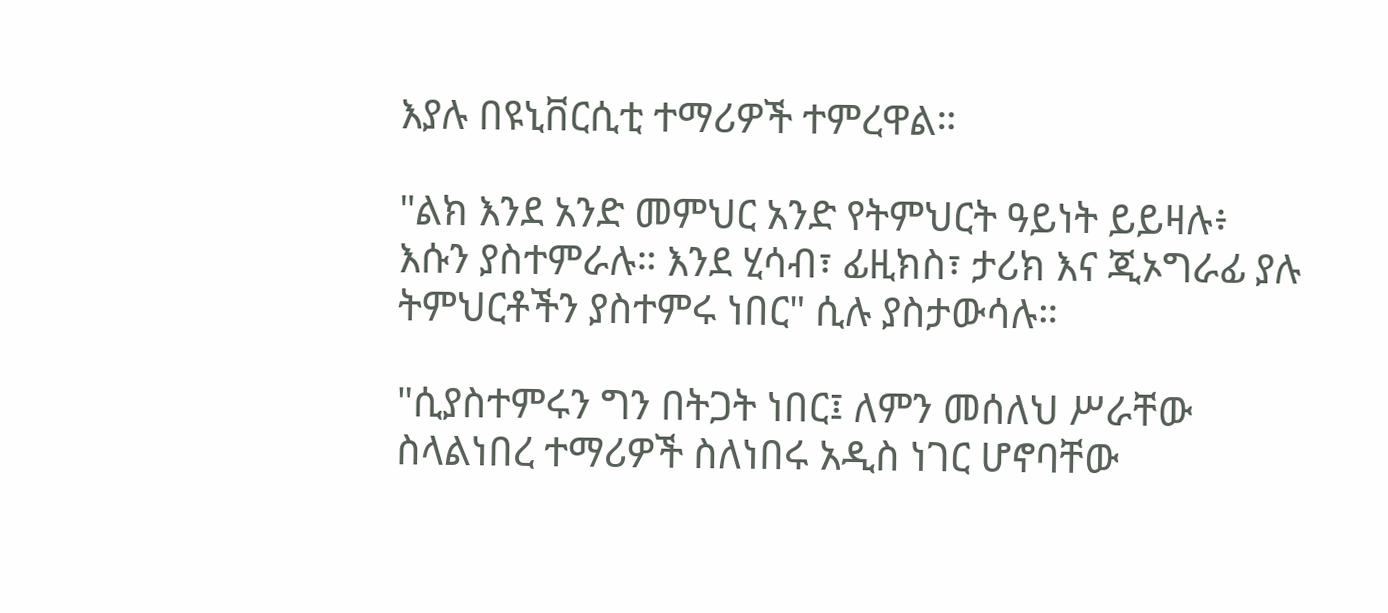እያሉ በዩኒቨርሲቲ ተማሪዎች ተምረዋል።

"ልክ እንደ አንድ መምህር አንድ የትምህርት ዓይነት ይይዛሉ፥ እሱን ያስተምራሉ። እንደ ሂሳብ፣ ፊዚክስ፣ ታሪክ እና ጂኦግራፊ ያሉ ትምህርቶችን ያስተምሩ ነበር" ሲሉ ያስታውሳሉ።

"ሲያስተምሩን ግን በትጋት ነበር፤ ለምን መሰለህ ሥራቸው ስላልነበረ ተማሪዎች ስለነበሩ አዲስ ነገር ሆኖባቸው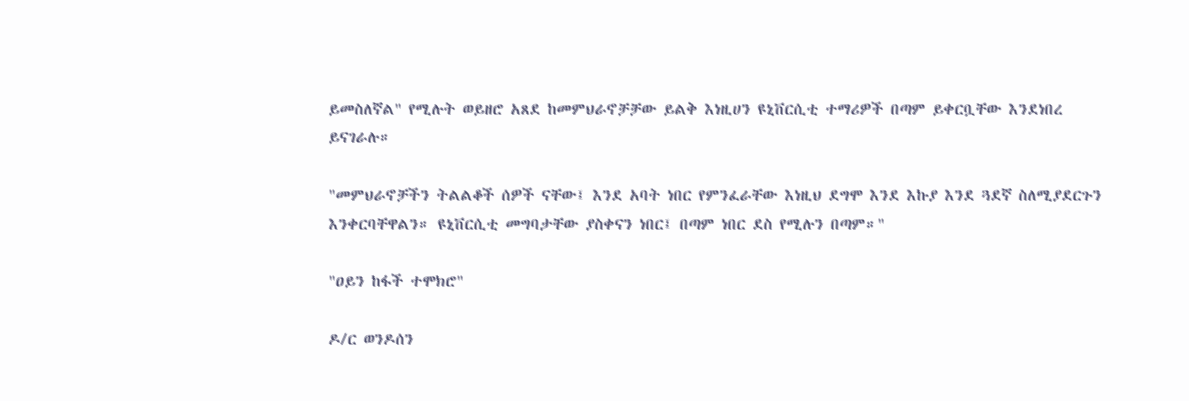ይመስለኛል" የሚሉት ወይዘሮ አጸደ ከመምህራኖቻቻው ይልቅ እነዚሀን ዩኒቨርሲቲ ተማሪዎች በጣም ይቀርቧቸው እንደነበረ ይናገራሉ።

"መምህራኖቻችን ትልልቆች ሰዎች ናቸው፤ እንደ አባት ነበር የምንፈራቸው እነዚህ ደግሞ እንደ እኩያ እንደ ጓደኛ ስለሚያደርጉን እንቀርባቸዋልን። ዩኒቨርሲቲ መግባታቸው ያስቀናን ነበር፤ በጣም ነበር ደስ የሚሉን በጣም።"

"ዐይን ከፋች ተሞክሮ"

ዶ/ር ወንዶሰን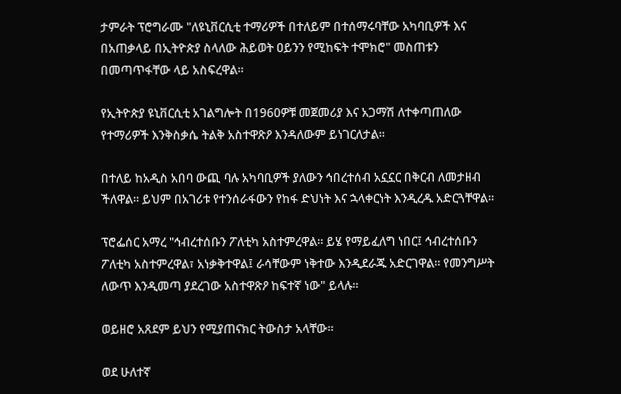ታምራት ፕሮግራሙ "ለዩኒቨርሲቲ ተማሪዎች በተለይም በተሰማሩባቸው አካባቢዎች እና በአጠቃላይ በኢትዮጵያ ስላለው ሕይወት ዐይንን የሚከፍት ተሞክሮ" መስጠቱን በመጣጥፋቸው ላይ አስፍረዋል።

የኢትዮጵያ ዩኒቨርሲቲ አገልግሎት በ1960ዎቹ መጀመሪያ እና አጋማሽ ለተቀጣጠለው የተማሪዎች እንቅስቃሴ ትልቅ አስተዋጽዖ እንዳለውም ይነገርለታል።

በተለይ ከአዲስ አበባ ውጪ ባሉ አካባቢዎች ያለውን ኅበረተሰብ አኗኗር በቅርብ ለመታዘብ ችለዋል። ይህም በአገሪቱ የተንሰራፋውን የከፋ ድህነት እና ኋላቀርነት እንዲረዱ አድርጓቸዋል።

ፕሮፌሰር አማረ "ኅብረተሰቡን ፖለቲካ አስተምረዋል። ይሄ የማይፈለግ ነበር፤ ኅብረተሰቡን ፖለቲካ አስተምረዋል፣ አነቃቅተዋል፤ ራሳቸውም ነቅተው እንዲደራጁ አድርገዋል። የመንግሥት ለውጥ እንዲመጣ ያደረገው አስተዋጽዖ ከፍተኛ ነው" ይላሉ።

ወይዘሮ አጸደም ይህን የሚያጠናክር ትውስታ አላቸው።

ወደ ሁለተኛ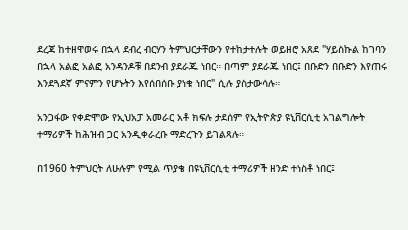ደረጃ ከተዘዋወሩ በኋላ ደብረ ብርሃን ትምህርታቸውን የተከታተሉት ወይዘሮ አጸደ "ሃይስኩል ከገባን በኋላ አልፎ አልፎ አንዳንዶቹ በደንብ ያደራጁ ነበር። በጣም ያደራጁ ነበር፤ በቡድን በቡድን እየጠሩ እንደጓደኛ ምናምን የሆኑትን እየሰበሰቡ ያነቁ ነበር" ሲሉ ያስታውሳሉ።

አንጋፋው የቀድሞው የኢህአፓ አመራር አቶ ክፍሉ ታደሰም የኢትዮጵያ ዩኒቨርሲቲ አገልግሎት ተማሪዎች ከሕዝብ ጋር አንዲቀራረቡ ማድረጉን ይገልጻሉ።

በ1960 ትምህርት ለሁሉም የሚል ጥያቄ በዩኒቨርሲቲ ተማሪዎች ዘንድ ተነስቶ ነበር፤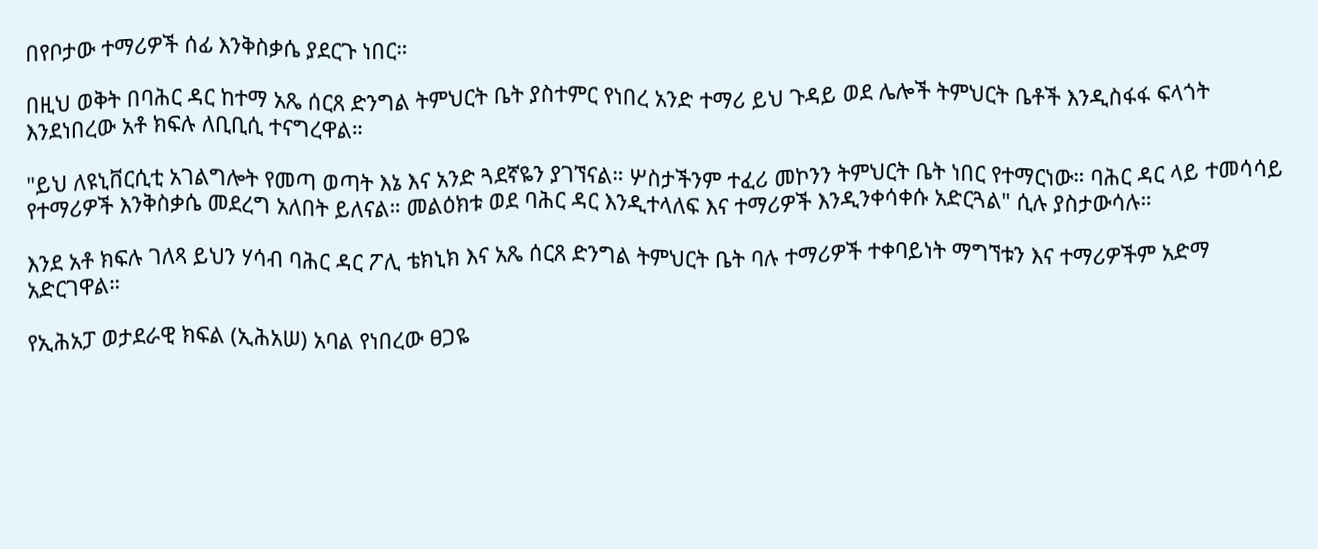በየቦታው ተማሪዎች ሰፊ እንቅስቃሴ ያደርጉ ነበር።

በዚህ ወቅት በባሕር ዳር ከተማ አጼ ሰርጸ ድንግል ትምህርት ቤት ያስተምር የነበረ አንድ ተማሪ ይህ ጉዳይ ወደ ሌሎች ትምህርት ቤቶች እንዲስፋፋ ፍላጎት እንደነበረው አቶ ክፍሉ ለቢቢሲ ተናግረዋል።

"ይህ ለዩኒቨርሲቲ አገልግሎት የመጣ ወጣት እኔ እና አንድ ጓደኛዬን ያገኘናል። ሦስታችንም ተፈሪ መኮንን ትምህርት ቤት ነበር የተማርነው። ባሕር ዳር ላይ ተመሳሳይ የተማሪዎች እንቅስቃሴ መደረግ አለበት ይለናል። መልዕክቱ ወደ ባሕር ዳር እንዲተላለፍ እና ተማሪዎች እንዲንቀሳቀሱ አድርጓል" ሲሉ ያስታውሳሉ።

እንደ አቶ ክፍሉ ገለጻ ይህን ሃሳብ ባሕር ዳር ፖሊ ቴክኒክ እና አጼ ሰርጸ ድንግል ትምህርት ቤት ባሉ ተማሪዎች ተቀባይነት ማግኘቱን እና ተማሪዎችም አድማ አድርገዋል።

የኢሕአፓ ወታደራዊ ክፍል (ኢሕአሠ) አባል የነበረው ፀጋዬ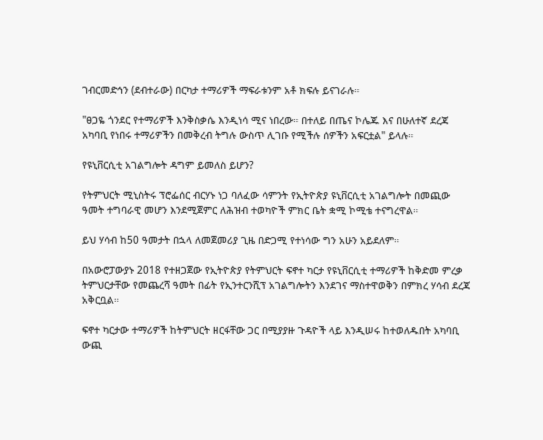ገብርመድኅን (ደብተራው) በርካታ ተማሪዎች ማፍራቱንም አቶ ክፍሉ ይናገራሉ።

"ፀጋዬ ጎንደር የተማሪዎች እንቅስቃሴ እንዲነሳ ሚና ነበረው። በተለይ በጤና ኮሌጁ እና በሁለተኛ ደረጃ አካባቢ የነበሩ ተማሪዎችን በመቅረብ ትግሉ ውስጥ ሊገቡ የሚችሉ ሰዎችን አፍርቷል" ይላሉ።

የዩኒቨርሲቲ አገልግሎት ዳግም ይመለስ ይሆን?

የትምህርት ሚኒስትሩ ፕሮፌሰር ብርሃኑ ነጋ ባለፈው ሳምንት የኢትዮጵያ ዩኒቨርሲቲ አገልግሎት በመጪው ዓመት ተግባራዊ መሆን እንደሚጀምር ለሕዝብ ተወካዮች ምክር ቤት ቋሚ ኮሚቴ ተናግረዋል።

ይህ ሃሳብ ከ50 ዓመታት በኋላ ለመጀመሪያ ጊዜ በድጋሚ የተነሳው ግን አሁን አይደለም።

በአውሮፓውያኑ 2018 የተዘጋጀው የኢትዮጵያ የትምህርት ፍኖተ ካርታ የዩኒቨርሲቲ ተማሪዎች ከቅድመ ምረቃ ትምህርታቸው የመጨረሻ ዓመት በፊት የኢንተርንሺፕ አገልግሎትን እንደገና ማስተዋወቅን በምክረ ሃሳብ ደረጃ አቅርቧል።

ፍኖተ ካርታው ተማሪዎች ከትምህርት ዘርፋቸው ጋር በሚያያዙ ጉዳዮች ላይ እንዲሠሩ ከተወለዱበት አካባቢ ውጪ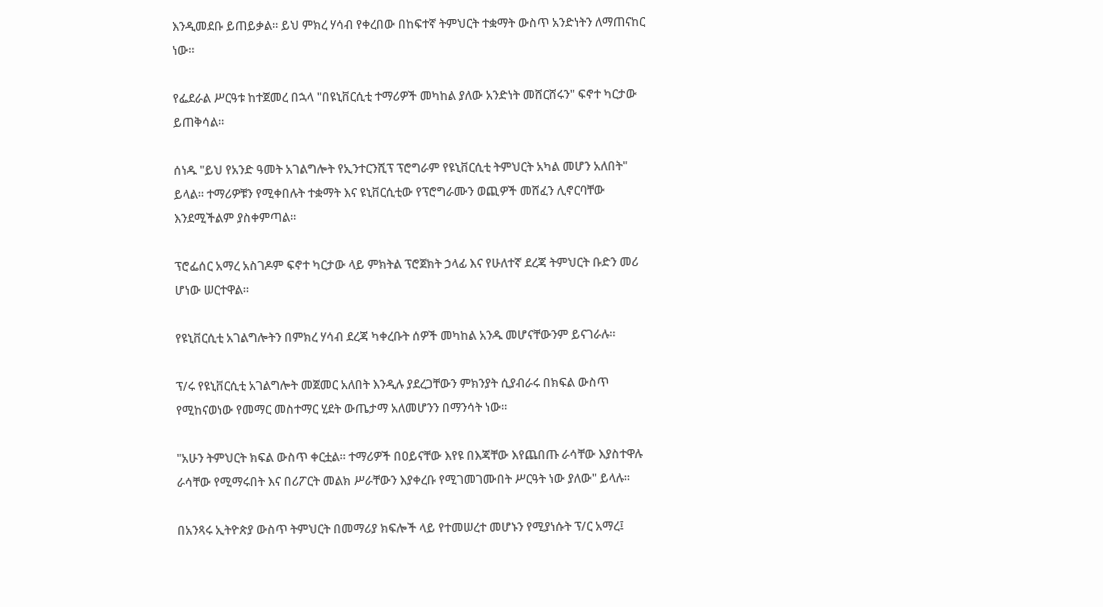እንዲመደቡ ይጠይቃል። ይህ ምክረ ሃሳብ የቀረበው በከፍተኛ ትምህርት ተቋማት ውስጥ አንድነትን ለማጠናከር ነው።

የፌደራል ሥርዓቱ ከተጀመረ በኋላ "በዩኒቨርሲቲ ተማሪዎች መካከል ያለው አንድነት መሸርሸሩን" ፍኖተ ካርታው ይጠቅሳል።

ሰነዱ "ይህ የአንድ ዓመት አገልግሎት የኢንተርንሺፕ ፕሮግራም የዩኒቨርሲቲ ትምህርት አካል መሆን አለበት" ይላል። ተማሪዎቹን የሚቀበሉት ተቋማት እና ዩኒቨርሲቲው የፕሮግራሙን ወጪዎች መሸፈን ሊኖርባቸው እንደሚችልም ያስቀምጣል።

ፕሮፌሰር አማረ አስገዶም ፍኖተ ካርታው ላይ ምክትል ፕሮጀክት ኃላፊ እና የሁለተኛ ደረጃ ትምህርት ቡድን መሪ ሆነው ሠርተዋል።

የዩኒቨርሲቲ አገልግሎትን በምክረ ሃሳብ ደረጃ ካቀረቡት ሰዎች መካከል አንዱ መሆናቸውንም ይናገራሉ።

ፕ/ሩ የዩኒቨርሲቲ አገልግሎት መጀመር አለበት እንዲሉ ያደረጋቸውን ምክንያት ሲያብራሩ በክፍል ውስጥ የሚከናወነው የመማር መስተማር ሂደት ውጤታማ አለመሆንን በማንሳት ነው።

"አሁን ትምህርት ክፍል ውስጥ ቀርቷል። ተማሪዎች በዐይናቸው እየዩ በእጃቸው እየጨበጡ ራሳቸው እያስተዋሉ ራሳቸው የሚማሩበት እና በሪፖርት መልክ ሥራቸውን እያቀረቡ የሚገመገሙበት ሥርዓት ነው ያለው" ይላሉ።

በአንጻሩ ኢትዮጵያ ውስጥ ትምህርት በመማሪያ ክፍሎች ላይ የተመሠረተ መሆኑን የሚያነሱት ፕ/ር አማረ፤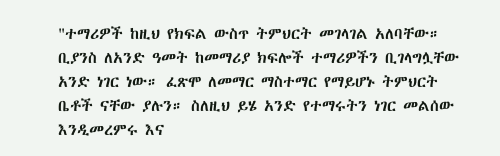"ተማሪዎች ከዚህ የክፍል ውስጥ ትምህርት መገላገል አለባቸው። ቢያንስ ለአንድ ዓመት ከመማሪያ ክፍሎች ተማሪዎችን ቢገላግሏቸው አንድ ነገር ነው። ፈጽሞ ለመማር ማስተማር የማይሆኑ ትምህርት ቤቶች ናቸው ያሉን። ስለዚህ ይሄ አንድ የተማሩትን ነገር መልሰው እንዲመረምሩ እና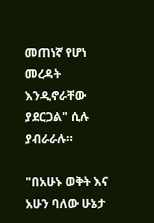መጠነኛ የሆነ መረዳት እንዲኖራቸው ያደርጋል" ሲሉ ያብራራሉ።

"በአሁኑ ወቅት እና አሁን ባለው ሁኔታ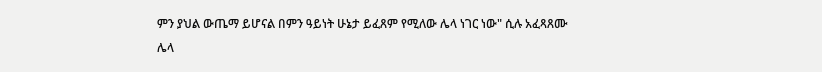ምን ያህል ውጤማ ይሆናል በምን ዓይነት ሁኔታ ይፈጸም የሚለው ሌላ ነገር ነው" ሲሉ አፈጻጸሙ ሌላ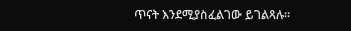ጥናት እንደሚያስፈልገው ይገልጻሉ።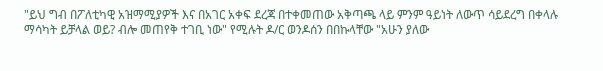"ይህ ግብ በፖለቲካዊ አዝማሚያዎች እና በአገር አቀፍ ደረጃ በተቀመጠው አቅጣጫ ላይ ምንም ዓይነት ለውጥ ሳይደረግ በቀላሉ ማሳካት ይቻላል ወይ? ብሎ መጠየቅ ተገቢ ነው" የሚሉት ዶ/ር ወንዶሰን በበኩላቸው "አሁን ያለው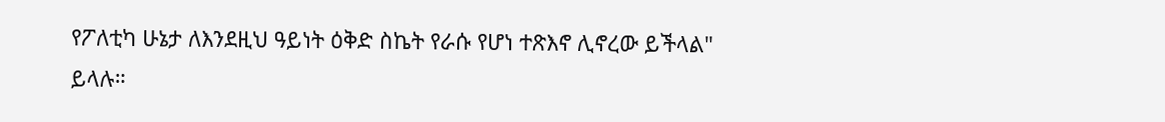የፖለቲካ ሁኔታ ለእንደዚህ ዓይነት ዕቅድ ስኬት የራሱ የሆነ ተጽእኖ ሊኖረው ይችላል" ይላሉ።